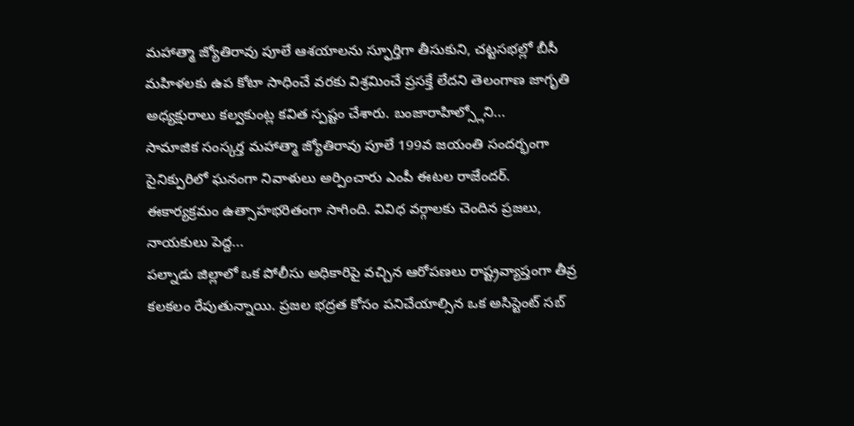మహాత్మా జ్యోతిరావు పూలే ఆశయాలను స్ఫూర్తిగా తీసుకుని, చట్టసభల్లో బీసీ మహిళలకు ఉప కోటా సాధించే వరకు విశ్రమించే ప్రసక్తే లేదని తెలంగాణ జాగృతి అధ్యక్షురాలు కల్వకుంట్ల కవిత స్పష్టం చేశారు. బంజారాహిల్స్లోని...
సామాజిక సంస్కర్త మహాత్మా జ్యోతిరావు పూలే 199వ జయంతి సందర్భంగా సైనిక్పురిలో ఘనంగా నివాళులు అర్పించారు ఎంపీ ఈటల రాజేందర్. ఈకార్యక్రమం ఉత్సాహభరితంగా సాగింది. వివిధ వర్గాలకు చెందిన ప్రజలు, నాయకులు పెద్ద...
పల్నాడు జిల్లాలో ఒక పోలీసు అధికారిపై వచ్చిన ఆరోపణలు రాష్ట్రవ్యాప్తంగా తీవ్ర కలకలం రేపుతున్నాయి. ప్రజల భద్రత కోసం పనిచేయాల్సిన ఒక అసిస్టెంట్ సబ్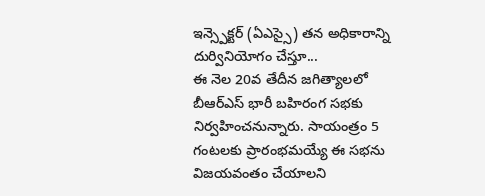ఇన్స్పెక్టర్ (ఏఎస్సై) తన అధికారాన్ని దుర్వినియోగం చేస్తూ...
ఈ నెల 20వ తేదీన జగిత్యాలలో బీఆర్ఎస్ భారీ బహిరంగ సభకు నిర్వహించనున్నారు. సాయంత్రం 5 గంటలకు ప్రారంభమయ్యే ఈ సభను విజయవంతం చేయాలని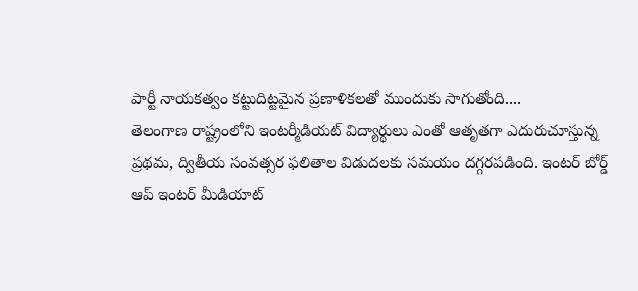పార్టీ నాయకత్వం కట్టుదిట్టమైన ప్రణాళికలతో ముందుకు సాగుతోంది....
తెలంగాణ రాష్ట్రంలోని ఇంటర్మీడియట్ విద్యార్థులు ఎంతో ఆతృతగా ఎదురుచూస్తున్న ప్రథమ, ద్వితీయ సంవత్సర ఫలితాల విడుదలకు సమయం దగ్గరపడింది. ఇంటర్ బోర్డ్ ఆప్ ఇంటర్ మీడియాట్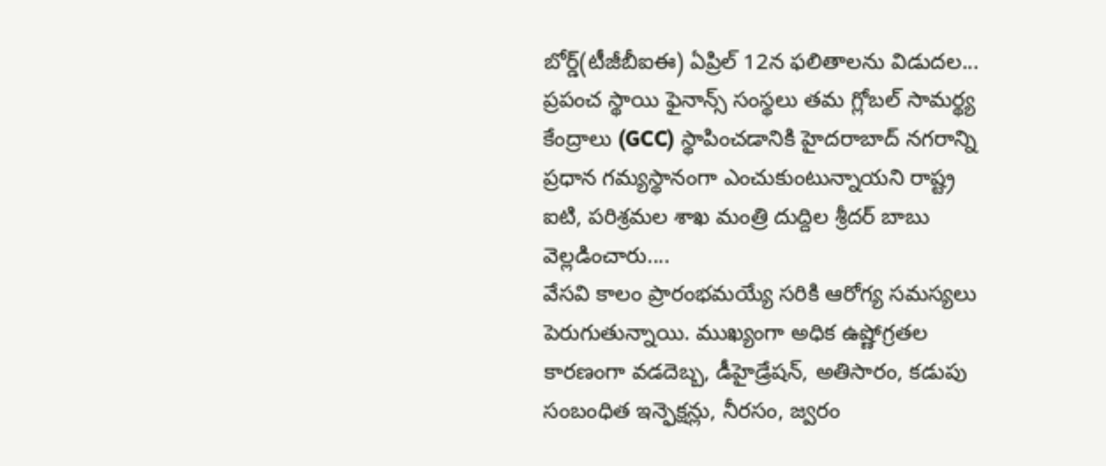బోర్డ్(టీజీబీఐఈ) ఏప్రిల్ 12న ఫలితాలను విడుదల...
ప్రపంచ స్థాయి ఫైనాన్స్ సంస్థలు తమ గ్లోబల్ సామర్థ్య కేంద్రాలు (GCC) స్థాపించడానికి హైదరాబాద్ నగరాన్ని ప్రధాన గమ్యస్థానంగా ఎంచుకుంటున్నాయని రాష్ట్ర ఐటి, పరిశ్రమల శాఖ మంత్రి దుద్దిల శ్రీదర్ బాబు వెల్లడించారు....
వేసవి కాలం ప్రారంభమయ్యే సరికి ఆరోగ్య సమస్యలు పెరుగుతున్నాయి. ముఖ్యంగా అధిక ఉష్ణోగ్రతల కారణంగా వడదెబ్బ, డీహైడ్రేషన్, అతిసారం, కడుపు సంబంధిత ఇన్ఫెక్షన్లు, నీరసం, జ్వరం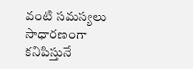వంటి సమస్యలు సాధారణంగా కనిపిస్తునే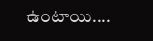ఉంటాయి....